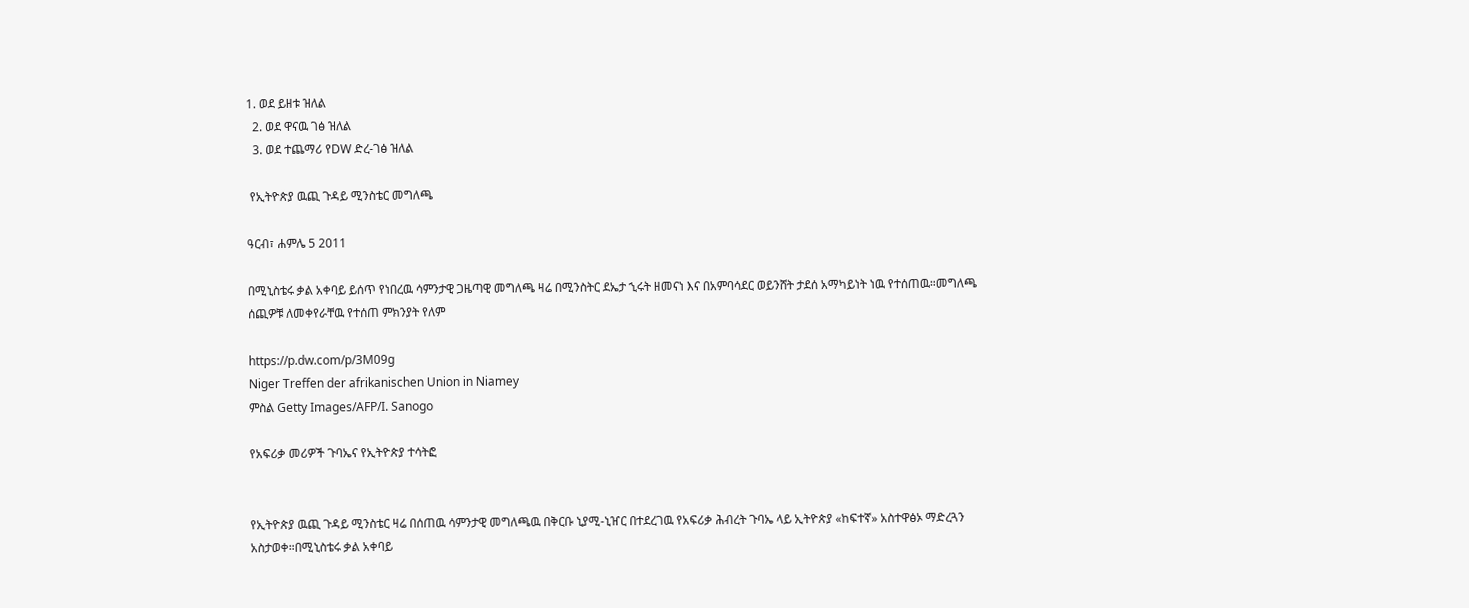1. ወደ ይዘቱ ዝለል
  2. ወደ ዋናዉ ገፅ ዝለል
  3. ወደ ተጨማሪ የDW ድረ-ገፅ ዝለል

 የኢትዮጵያ ዉጪ ጉዳይ ሚንስቴር መግለጫ

ዓርብ፣ ሐምሌ 5 2011

በሚኒስቴሩ ቃል አቀባይ ይሰጥ የነበረዉ ሳምንታዊ ጋዜጣዊ መግለጫ ዛሬ በሚንስትር ደኤታ ኂሩት ዘመናነ እና በአምባሳደር ወይንሸት ታደሰ አማካይነት ነዉ የተሰጠዉ።መግለጫ ሰጪዎቹ ለመቀየራቸዉ የተሰጠ ምክንያት የለም

https://p.dw.com/p/3M09g
Niger Treffen der afrikanischen Union in Niamey
ምስል Getty Images/AFP/I. Sanogo

የአፍሪቃ መሪዎች ጉባኤና የኢትዮጵያ ተሳትፎ


የኢትዮጵያ ዉጪ ጉዳይ ሚንስቴር ዛሬ በሰጠዉ ሳምንታዊ መግለጫዉ በቅርቡ ኒያሚ-ኒዠር በተደረገዉ የአፍሪቃ ሕብረት ጉባኤ ላይ ኢትዮጵያ «ከፍተኛ» አስተዋፅኦ ማድረጓን አስታወቀ።በሚኒስቴሩ ቃል አቀባይ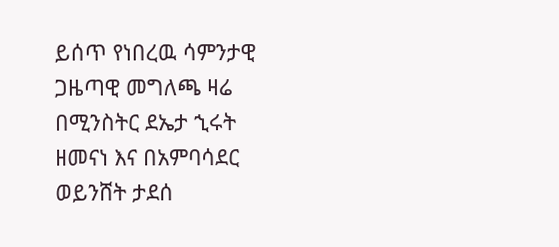ይሰጥ የነበረዉ ሳምንታዊ ጋዜጣዊ መግለጫ ዛሬ በሚንስትር ደኤታ ኂሩት ዘመናነ እና በአምባሳደር ወይንሸት ታደሰ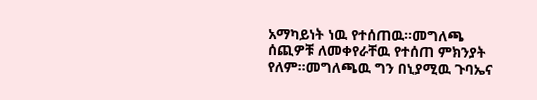አማካይነት ነዉ የተሰጠዉ።መግለጫ ሰጪዎቹ ለመቀየራቸዉ የተሰጠ ምክንያት የለም።መግለጫዉ ግን በኒያሚዉ ጉባኤና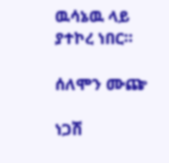ዉሳኔዉ ላይ ያተኮረ ነበር።

ሰለሞን ሙጬ

ነጋሽ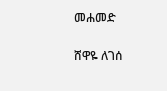መሐመድ

ሸዋዬ ለገሰ